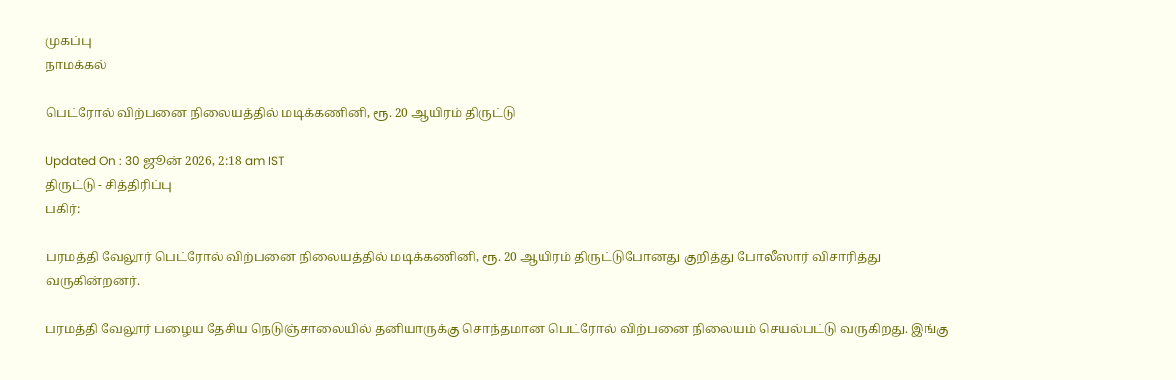முகப்பு
நாமக்கல்

பெட்ரோல் விற்பனை நிலையத்தில் மடிக்கணினி, ரூ. 20 ஆயிரம் திருட்டு

Updated On : 30 ஜூன் 2026, 2:18 am IST
திருட்டு - சித்திரிப்பு
பகிர்:

பரமத்தி வேலூர் பெட்ரோல் விற்பனை நிலையத்தில் மடிக்கணினி, ரூ. 20 ஆயிரம் திருட்டுபோனது குறித்து போலீஸார் விசாரித்து வருகின்றனர்.

பரமத்தி வேலூர் பழைய தேசிய நெடுஞ்சாலையில் தனியாருக்கு சொந்தமான பெட்ரோல் விற்பனை நிலையம் செயல்பட்டு வருகிறது. இங்கு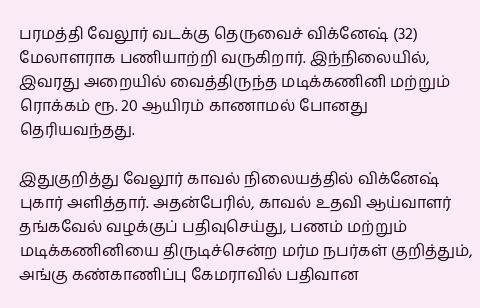பரமத்தி வேலூர் வடக்கு தெருவைச் விக்னேஷ் (32) மேலாளராக பணியாற்றி வருகிறார். இந்நிலையில், இவரது அறையில் வைத்திருந்த மடிக்கணினி மற்றும் ரொக்கம் ரூ. 20 ஆயிரம் காணாமல் போனது தெரியவந்தது.

இதுகுறித்து வேலூர் காவல் நிலையத்தில் விக்னேஷ் புகார் அளித்தார். அதன்பேரில், காவல் உதவி ஆய்வாளர் தங்கவேல் வழக்குப் பதிவுசெய்து, பணம் மற்றும் மடிக்கணினியை திருடிச்சென்ற மர்ம நபர்கள் குறித்தும், அங்கு கண்காணிப்பு கேமராவில் பதிவான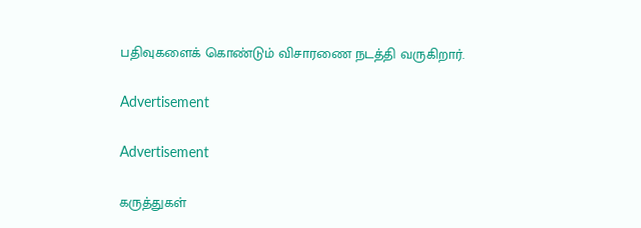பதிவுகளைக் கொண்டும் விசாரணை நடத்தி வருகிறார்.

Advertisement

Advertisement

கருத்துகள்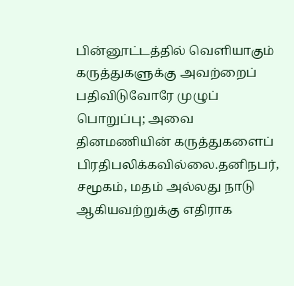பின்னூட்டத்தில் வெளியாகும் கருத்துகளுக்கு அவற்றைப் பதிவிடுவோரே முழுப் பொறுப்பு; அவை தினமணியின் கருத்துகளைப் பிரதிபலிக்கவில்லை.தனிநபர், சமூகம், மதம் அல்லது நாடு ஆகியவற்றுக்கு எதிராக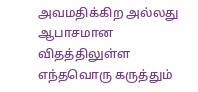அவமதிக்கிற அல்லது ஆபாசமான விதத்திலுள்ள எந்தவொரு கருத்தும்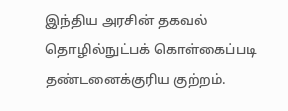இந்திய அரசின் தகவல் தொழில்நுட்பக் கொள்கைப்படி தண்டனைக்குரிய குற்றம்.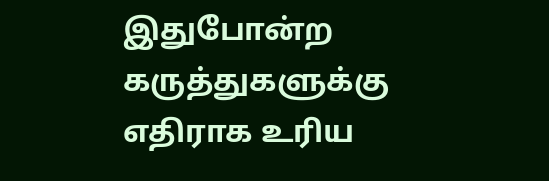இதுபோன்ற கருத்துகளுக்கு எதிராக உரிய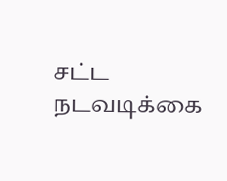சட்ட நடவடிக்கை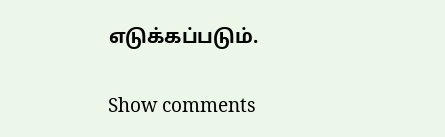எடுக்கப்படும்.

Show comments